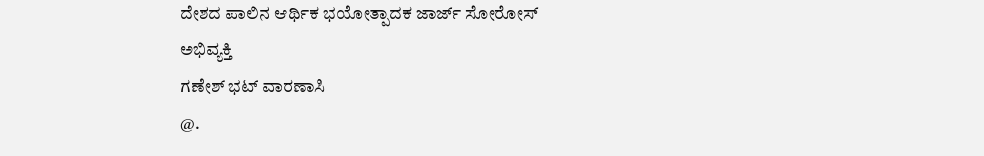ದೇಶದ ಪಾಲಿನ ಆರ್ಥಿಕ ಭಯೋತ್ಪಾದಕ ಜಾರ್ಜ್ ಸೋರೋಸ್
ಅಭಿವ್ಯಕ್ತಿ
ಗಣೇಶ್ ಭಟ್ ವಾರಣಾಸಿ
@.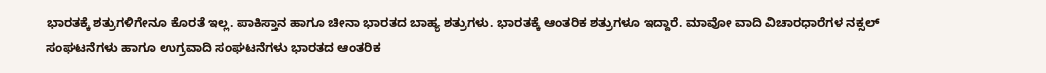ಭಾರತಕ್ಕೆ ಶತ್ರುಗಳಿಗೇನೂ ಕೊರತೆ ಇಲ್ಲ. ಪಾಕಿಸ್ತಾನ ಹಾಗೂ ಚೀನಾ ಭಾರತದ ಬಾಹ್ಯ ಶತ್ರುಗಳು. ಭಾರತಕ್ಕೆ ಆಂತರಿಕ ಶತ್ರುಗಳೂ ಇದ್ದಾರೆ. ಮಾವೋ ವಾದಿ ವಿಚಾರಧಾರೆಗಳ ನಕ್ಸಲ್ ಸಂಘಟನೆಗಳು ಹಾಗೂ ಉಗ್ರವಾದಿ ಸಂಘಟನೆಗಳು ಭಾರತದ ಆಂತರಿಕ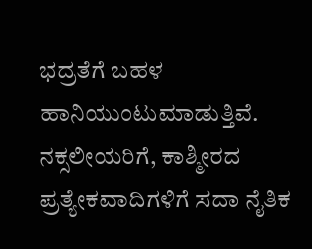ಭದ್ರತೆಗೆ ಬಹಳ ಹಾನಿಯುಂಟುಮಾಡುತ್ತಿವೆ.
ನಕ್ಸಲೀಯರಿಗೆ, ಕಾಶ್ಮೀರದ ಪ್ರತ್ಯೇಕವಾದಿಗಳಿಗೆ ಸದಾ ನೈತಿಕ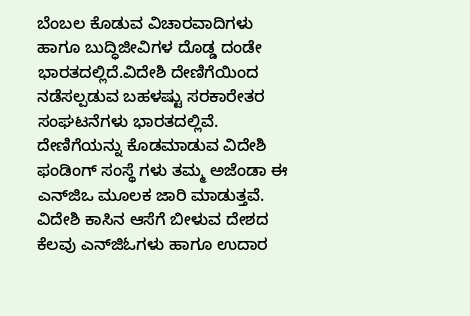ಬೆಂಬಲ ಕೊಡುವ ವಿಚಾರವಾದಿಗಳು ಹಾಗೂ ಬುದ್ಧಿಜೀವಿಗಳ ದೊಡ್ಡ ದಂಡೇ ಭಾರತದಲ್ಲಿದೆ.ವಿದೇಶಿ ದೇಣಿಗೆಯಿಂದ ನಡೆಸಲ್ಪಡುವ ಬಹಳಷ್ಟು ಸರಕಾರೇತರ ಸಂಘಟನೆಗಳು ಭಾರತದಲ್ಲಿವೆ. ದೇಣಿಗೆಯನ್ನು ಕೊಡಮಾಡುವ ವಿದೇಶಿ ಫಂಡಿಂಗ್ ಸಂಸ್ಥೆ ಗಳು ತಮ್ಮ ಅಜೆಂಡಾ ಈ ಎನ್‌ಜಿಒ ಮೂಲಕ ಜಾರಿ ಮಾಡುತ್ತವೆ. ವಿದೇಶಿ ಕಾಸಿನ ಆಸೆಗೆ ಬೀಳುವ ದೇಶದ ಕೆಲವು ಎನ್‌ಜಿಓಗಳು ಹಾಗೂ ಉದಾರ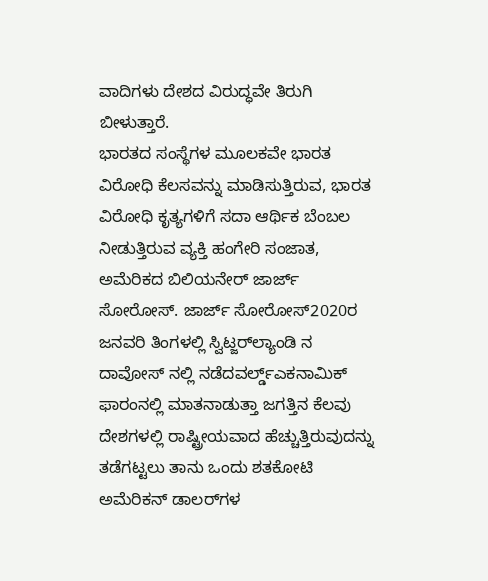ವಾದಿಗಳು ದೇಶದ ವಿರುದ್ಧವೇ ತಿರುಗಿ ಬೀಳುತ್ತಾರೆ.
ಭಾರತದ ಸಂಸ್ಥೆಗಳ ಮೂಲಕವೇ ಭಾರತ ವಿರೋಧಿ ಕೆಲಸವನ್ನು ಮಾಡಿಸುತ್ತಿರುವ, ಭಾರತ ವಿರೋಧಿ ಕೃತ್ಯಗಳಿಗೆ ಸದಾ ಆರ್ಥಿಕ ಬೆಂಬಲ ನೀಡುತ್ತಿರುವ ವ್ಯಕ್ತಿ ಹಂಗೇರಿ ಸಂಜಾತ, ಅಮೆರಿಕದ ಬಿಲಿಯನೇರ್ ಜಾರ್ಜ್ ಸೋರೋಸ್. ಜಾರ್ಜ್ ಸೋರೋಸ್2020ರ ಜನವರಿ ತಿಂಗಳಲ್ಲಿ ಸ್ವಿಟ್ಜರ್‌ಲ್ಯಾಂಡಿ ನ ದಾವೋಸ್‌ ನಲ್ಲಿ ನಡೆದವರ್ಲ್ಡ್ಎಕನಾಮಿಕ್ ಫಾರಂನಲ್ಲಿ ಮಾತನಾಡುತ್ತಾ ಜಗತ್ತಿನ ಕೆಲವು ದೇಶಗಳಲ್ಲಿ ರಾಷ್ಟ್ರೀಯವಾದ ಹೆಚ್ಚುತ್ತಿರುವುದನ್ನು ತಡೆಗಟ್ಟಲು ತಾನು ಒಂದು ಶತಕೋಟಿ ಅಮೆರಿಕನ್ ಡಾಲರ್‌ಗಳ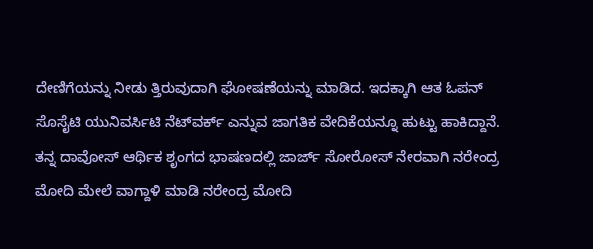ದೇಣಿಗೆಯನ್ನು ನೀಡು ತ್ತಿರುವುದಾಗಿ ಘೋಷಣೆಯನ್ನು ಮಾಡಿದ. ಇದಕ್ಕಾಗಿ ಆತ ಓಪನ್ ಸೊಸೈಟಿ ಯುನಿವರ್ಸಿಟಿ ನೆಟ್‌ವರ್ಕ್ ಎನ್ನುವ ಜಾಗತಿಕ ವೇದಿಕೆಯನ್ನೂ ಹುಟ್ಟು ಹಾಕಿದ್ದಾನೆ. ತನ್ನ ದಾವೋಸ್ ಆರ್ಥಿಕ ಶೃಂಗದ ಭಾಷಣದಲ್ಲಿ ಜಾರ್ಜ್ ಸೋರೋಸ್ ನೇರವಾಗಿ ನರೇಂದ್ರ ಮೋದಿ ಮೇಲೆ ವಾಗ್ದಾಳಿ ಮಾಡಿ ನರೇಂದ್ರ ಮೋದಿ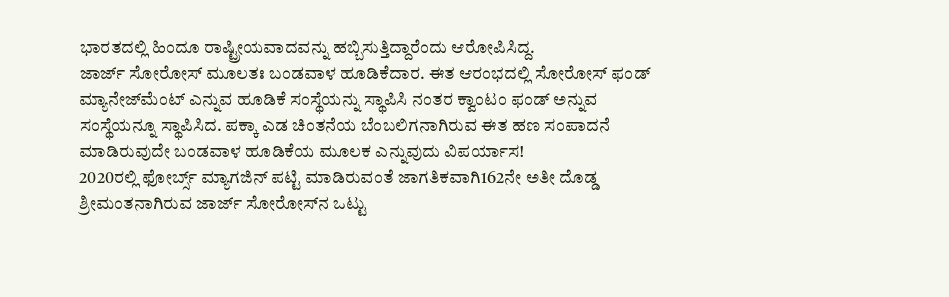ಭಾರತದಲ್ಲಿ ಹಿಂದೂ ರಾಷ್ಟ್ರೀಯವಾದವನ್ನು ಹಬ್ಬಿಸುತ್ತಿದ್ದಾರೆಂದು ಆರೋಪಿಸಿದ್ದ.
ಜಾರ್ಜ್ ಸೋರೋಸ್ ಮೂಲತಃ ಬಂಡವಾಳ ಹೂಡಿಕೆದಾರ. ಈತ ಆರಂಭದಲ್ಲಿ ಸೋರೋಸ್ ಫಂಡ್ ಮ್ಯಾನೇಜ್‌ಮೆಂಟ್ ಎನ್ನುವ ಹೂಡಿಕೆ ಸಂಸ್ಥೆಯನ್ನು ಸ್ಥಾಪಿಸಿ ನಂತರ ಕ್ವಾಂಟಂ ಫಂಡ್ ಅನ್ನುವ ಸಂಸ್ಥೆಯನ್ನೂ ಸ್ಥಾಪಿಸಿದ. ಪಕ್ಕಾ ಎಡ ಚಿಂತನೆಯ ಬೆಂಬಲಿಗನಾಗಿರುವ ಈತ ಹಣ ಸಂಪಾದನೆ ಮಾಡಿರುವುದೇ ಬಂಡವಾಳ ಹೂಡಿಕೆಯ ಮೂಲಕ ಎನ್ನುವುದು ವಿಪರ್ಯಾಸ!
2020ರಲ್ಲಿ ಫೋರ್ಬ್ಸ್ ಮ್ಯಾಗಜಿನ್ ಪಟ್ಟಿ ಮಾಡಿರುವಂತೆ ಜಾಗತಿಕವಾಗಿ162ನೇ ಅತೀ ದೊಡ್ಡ ಶ್ರೀಮಂತನಾಗಿರುವ ಜಾರ್ಜ್ ಸೋರೋಸ್‌ನ ಒಟ್ಟು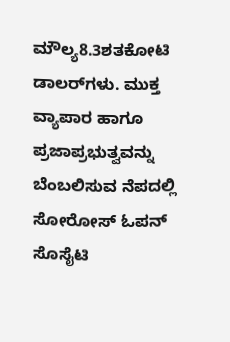ಮೌಲ್ಯ8.3ಶತಕೋಟಿ ಡಾಲರ್‌ಗಳು. ಮುಕ್ತ ವ್ಯಾಪಾರ ಹಾಗೂ ಪ್ರಜಾಪ್ರಭುತ್ವವನ್ನು ಬೆಂಬಲಿಸುವ ನೆಪದಲ್ಲಿ ಸೋರೋಸ್ ಓಪನ್ ಸೊಸೈಟಿ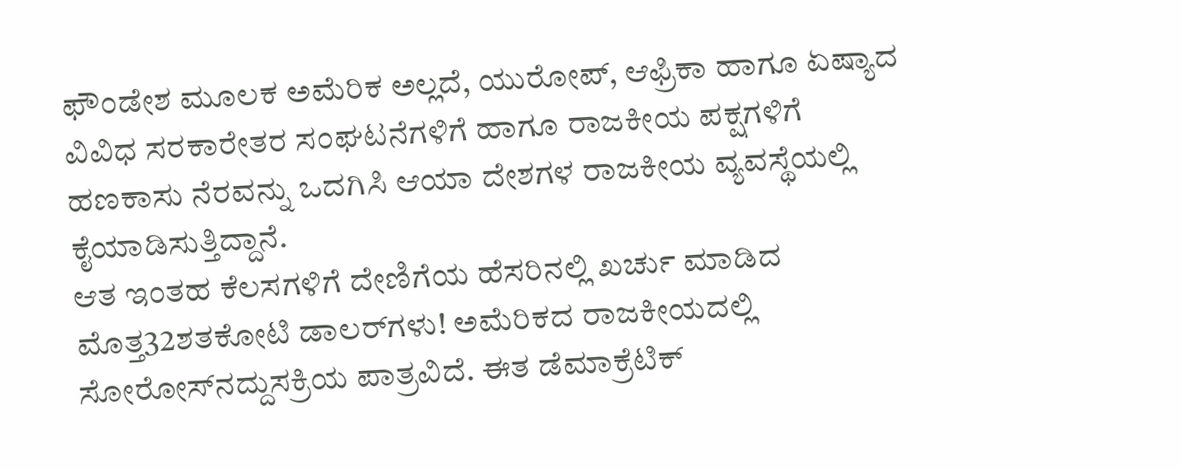ಫೌಂಡೇಶ ಮೂಲಕ ಅಮೆರಿಕ ಅಲ್ಲದೆ, ಯುರೋಪ್, ಆಫ್ರಿಕಾ ಹಾಗೂ ಏಷ್ಯಾದ ವಿವಿಧ ಸರಕಾರೇತರ ಸಂಘಟನೆಗಳಿಗೆ ಹಾಗೂ ರಾಜಕೀಯ ಪಕ್ಷಗಳಿಗೆ ಹಣಕಾಸು ನೆರವನ್ನು ಒದಗಿಸಿ ಆಯಾ ದೇಶಗಳ ರಾಜಕೀಯ ವ್ಯವಸ್ಥೆಯಲ್ಲಿ ಕೈಯಾಡಿಸುತ್ತಿದ್ದಾನೆ.
ಆತ ಇಂತಹ ಕೆಲಸಗಳಿಗೆ ದೇಣಿಗೆಯ ಹೆಸರಿನಲ್ಲಿ ಖರ್ಚು ಮಾಡಿದ ಮೊತ್ತ32ಶತಕೋಟಿ ಡಾಲರ್‌ಗಳು! ಅಮೆರಿಕದ ರಾಜಕೀಯದಲ್ಲಿ ಸೋರೋಸ್‌ನದ್ದುಸಕ್ರಿಯ ಪಾತ್ರವಿದೆ. ಈತ ಡೆಮಾಕ್ರೆಟಿಕ್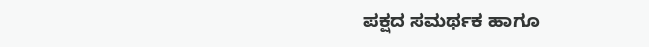ಪಕ್ಷದ ಸಮರ್ಥಕ ಹಾಗೂ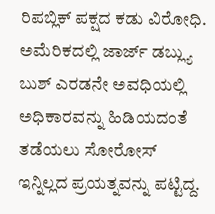ರಿಪಬ್ಲಿಕ್ ಪಕ್ಷದ ಕಡು ವಿರೋಧಿ. ಅಮೆರಿಕದಲ್ಲಿ ಜಾರ್ಜ್ ಡಬ್ಲ್ಯು ಬುಶ್ ಎರಡನೇ ಅವಧಿಯಲ್ಲಿ ಅಧಿಕಾರವನ್ನು ಹಿಡಿಯದಂತೆ ತಡೆಯಲು ಸೋರೋಸ್ ಇನ್ನಿಲ್ಲದ ಪ್ರಯತ್ನವನ್ನು ಪಟ್ಟಿದ್ದ.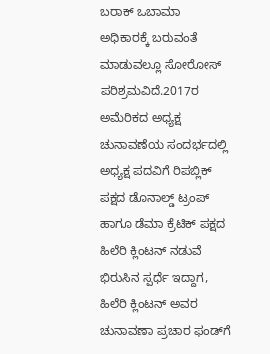ಬರಾಕ್ ಒಬಾಮಾ ಅಧಿಕಾರಕ್ಕೆ ಬರುವಂತೆ ಮಾಡುವಲ್ಲೂ ಸೋರೋಸ್ ಪರಿಶ್ರಮವಿದೆ.2017ರ ಅಮೆರಿಕದ ಅಧ್ಯಕ್ಷ ಚುನಾವಣೆಯ ಸಂದರ್ಭದಲ್ಲಿ ಅಧ್ಯಕ್ಷ ಪದವಿಗೆ ರಿಪಬ್ಲಿಕ್ ಪಕ್ಷದ ಡೊನಾಲ್ಡ್ ಟ್ರಂಪ್ ಹಾಗೂ ಡೆಮಾ ಕ್ರೆಟಿಕ್ ಪಕ್ಷದ ಹಿಲೆರಿ ಕ್ಲಿಂಟನ್ ನಡುವೆ ಭಿರುಸಿನ ಸ್ಪರ್ಧೆ ಇದ್ದಾಗ, ಹಿಲೆರಿ ಕ್ಲಿಂಟನ್ ಅವರ ಚುನಾವಣಾ ಪ್ರಚಾರ ಫಂಡ್‌ಗೆ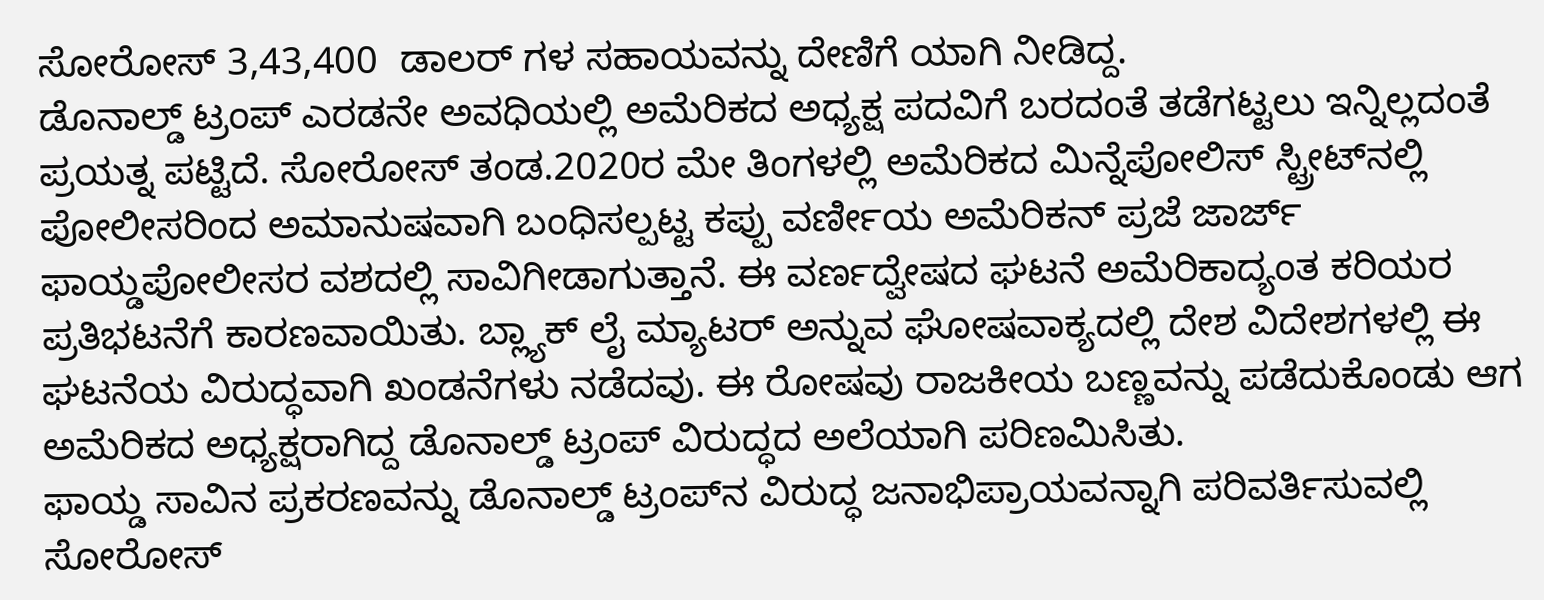ಸೋರೋಸ್ 3,43,400  ಡಾಲರ್‌ ಗಳ ಸಹಾಯವನ್ನು ದೇಣಿಗೆ ಯಾಗಿ ನೀಡಿದ್ದ.
ಡೊನಾಲ್ಡ್ ಟ್ರಂಪ್ ಎರಡನೇ ಅವಧಿಯಲ್ಲಿ ಅಮೆರಿಕದ ಅಧ್ಯಕ್ಷ ಪದವಿಗೆ ಬರದಂತೆ ತಡೆಗಟ್ಟಲು ಇನ್ನಿಲ್ಲದಂತೆ ಪ್ರಯತ್ನ ಪಟ್ಟಿದೆ. ಸೋರೋಸ್ ತಂಡ.2020ರ ಮೇ ತಿಂಗಳಲ್ಲಿ ಅಮೆರಿಕದ ಮಿನ್ನೆಪೋಲಿಸ್ ಸ್ಟ್ರೀಟ್‌ನಲ್ಲಿ ಪೋಲೀಸರಿಂದ ಅಮಾನುಷವಾಗಿ ಬಂಧಿಸಲ್ಪಟ್ಟ ಕಪ್ಪು ವರ್ಣೀಯ ಅಮೆರಿಕನ್ ಪ್ರಜೆ ಜಾರ್ಜ್ ಫಾಯ್ಡಪೋಲೀಸರ ವಶದಲ್ಲಿ ಸಾವಿಗೀಡಾಗುತ್ತಾನೆ. ಈ ವರ್ಣದ್ವೇಷದ ಘಟನೆ ಅಮೆರಿಕಾದ್ಯಂತ ಕರಿಯರ ಪ್ರತಿಭಟನೆಗೆ ಕಾರಣವಾಯಿತು. ಬ್ಲ್ಯಾಕ್ ಲೈ ಮ್ಯಾಟರ್ ಅನ್ನುವ ಘೋಷವಾಕ್ಯದಲ್ಲಿ ದೇಶ ವಿದೇಶಗಳಲ್ಲಿ ಈ ಘಟನೆಯ ವಿರುದ್ಧವಾಗಿ ಖಂಡನೆಗಳು ನಡೆದವು. ಈ ರೋಷವು ರಾಜಕೀಯ ಬಣ್ಣವನ್ನು ಪಡೆದುಕೊಂಡು ಆಗ ಅಮೆರಿಕದ ಅಧ್ಯಕ್ಷರಾಗಿದ್ದ ಡೊನಾಲ್ಡ್ ಟ್ರಂಪ್ ವಿರುದ್ಧದ ಅಲೆಯಾಗಿ ಪರಿಣಮಿಸಿತು.
ಫಾಯ್ಡ ಸಾವಿನ ಪ್ರಕರಣವನ್ನು ಡೊನಾಲ್ಡ್ ಟ್ರಂಪ್‌ನ ವಿರುದ್ಧ ಜನಾಭಿಪ್ರಾಯವನ್ನಾಗಿ ಪರಿವರ್ತಿಸುವಲ್ಲಿ ಸೋರೋಸ್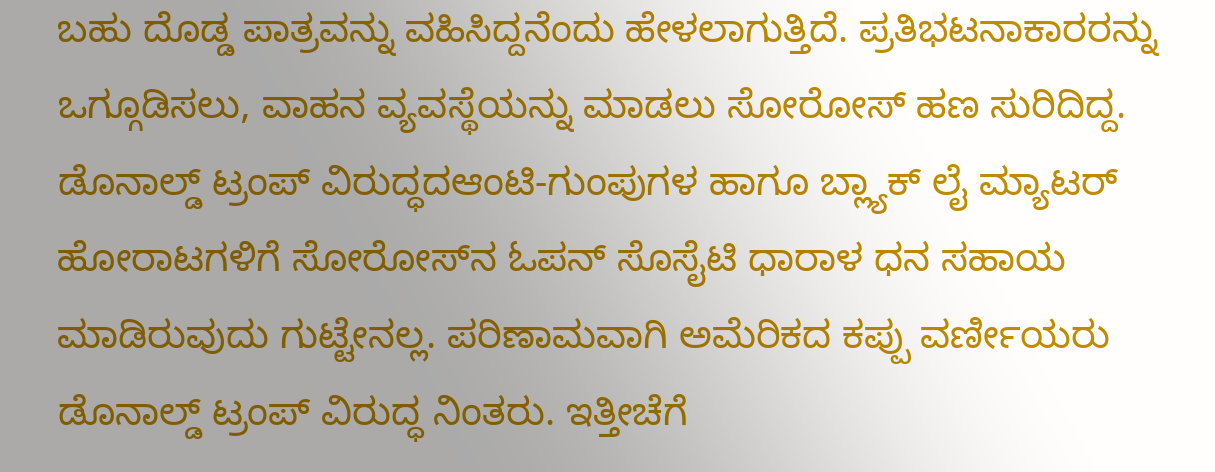ಬಹು ದೊಡ್ಡ ಪಾತ್ರವನ್ನು ವಹಿಸಿದ್ದನೆಂದು ಹೇಳಲಾಗುತ್ತಿದೆ. ಪ್ರತಿಭಟನಾಕಾರರನ್ನು ಒಗ್ಗೂಡಿಸಲು, ವಾಹನ ವ್ಯವಸ್ಥೆಯನ್ನು ಮಾಡಲು ಸೋರೋಸ್ ಹಣ ಸುರಿದಿದ್ದ. ಡೊನಾಲ್ಡ್ ಟ್ರಂಪ್ ವಿರುದ್ಧದಆಂಟಿ-ಗುಂಪುಗಳ ಹಾಗೂ ಬ್ಲ್ಯಾಕ್ ಲೈ ಮ್ಯಾಟರ್ ಹೋರಾಟಗಳಿಗೆ ಸೋರೋಸ್‌ನ ಓಪನ್ ಸೊಸೈಟಿ ಧಾರಾಳ ಧನ ಸಹಾಯ ಮಾಡಿರುವುದು ಗುಟ್ಟೇನಲ್ಲ. ಪರಿಣಾಮವಾಗಿ ಅಮೆರಿಕದ ಕಪ್ಪು ವರ್ಣೀಯರು ಡೊನಾಲ್ಡ್ ಟ್ರಂಪ್ ವಿರುದ್ಧ ನಿಂತರು. ಇತ್ತೀಚೆಗೆ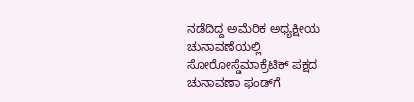ನಡೆದಿದ್ದ ಅಮೆರಿಕ ಅಧ್ಯಕ್ಷೀಯ ಚುನಾವಣೆಯಲ್ಲಿ ಸೋರೋಸ್ಡೆಮಾಕ್ರೆಟಿಕ್ ಪಕ್ಷದ ಚುನಾವಣಾ ಫಂಡ್‌ಗೆ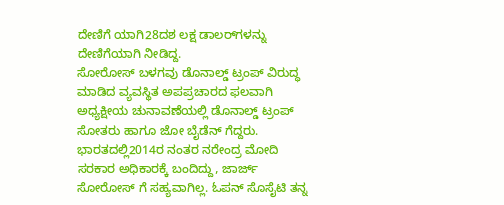ದೇಣಿಗೆ ಯಾಗಿ28ದಶ ಲಕ್ಷ ಡಾಲರ್‌ಗಳನ್ನು ದೇಣಿಗೆಯಾಗಿ ನೀಡಿದ್ದ.
ಸೋರೋಸ್ ಬಳಗವು ಡೊನಾಲ್ಡ್ ಟ್ರಂಪ್ ವಿರುದ್ಧ ಮಾಡಿದ ವ್ಯವಸ್ಥಿತ ಅಪಪ್ರಚಾರದ ಫಲವಾಗಿ ಅಧ್ಯಕ್ಷೀಯ ಚುನಾವಣೆಯಲ್ಲಿ ಡೊನಾಲ್ಡ್ ಟ್ರಂಪ್ ಸೋತರು ಹಾಗೂ ಜೋ ಬೈಡೆನ್ ಗೆದ್ದರು. ಭಾರತದಲ್ಲಿ2014ರ ನಂತರ ನರೇಂದ್ರ ಮೋದಿ ಸರಕಾರ ಅಧಿಕಾರಕ್ಕೆ ಬಂದಿದ್ದು, ಜಾರ್ಜ್ ಸೋರೋಸ್ ಗೆ ಸಹ್ಯವಾಗಿಲ್ಲ. ಓಪನ್ ಸೊಸೈಟಿ ತನ್ನ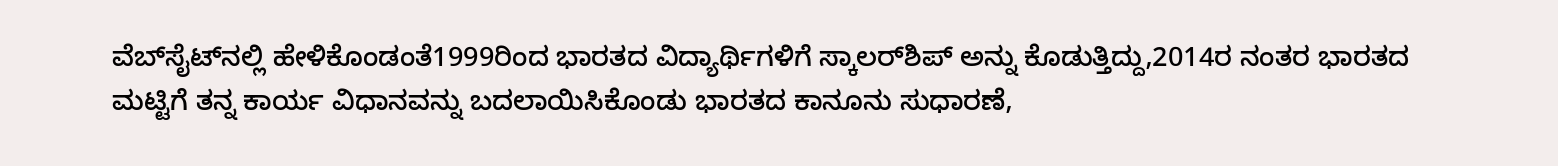ವೆಬ್‌ಸೈಟ್‌ನಲ್ಲಿ ಹೇಳಿಕೊಂಡಂತೆ1999ರಿಂದ ಭಾರತದ ವಿದ್ಯಾರ್ಥಿಗಳಿಗೆ ಸ್ಕಾಲರ್‌ಶಿಪ್ ಅನ್ನು ಕೊಡುತ್ತಿದ್ದು,2014ರ ನಂತರ ಭಾರತದ ಮಟ್ಟಿಗೆ ತನ್ನ ಕಾರ್ಯ ವಿಧಾನವನ್ನು ಬದಲಾಯಿಸಿಕೊಂಡು ಭಾರತದ ಕಾನೂನು ಸುಧಾರಣೆ,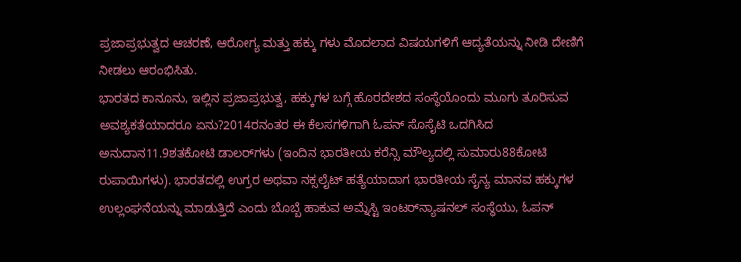ಪ್ರಜಾಪ್ರಭುತ್ವದ ಆಚರಣೆ, ಆರೋಗ್ಯ ಮತ್ತು ಹಕ್ಕು ಗಳು ಮೊದಲಾದ ವಿಷಯಗಳಿಗೆ ಆದ್ಯತೆಯನ್ನು ನೀಡಿ ದೇಣಿಗೆ ನೀಡಲು ಆರಂಭಿಸಿತು.
ಭಾರತದ ಕಾನೂನು, ಇಲ್ಲಿನ ಪ್ರಜಾಪ್ರಭುತ್ವ, ಹಕ್ಕುಗಳ ಬಗ್ಗೆ ಹೊರದೇಶದ ಸಂಸ್ಥೆಯೊಂದು ಮೂಗು ತೂರಿಸುವ ಅವಶ್ಯಕತೆಯಾದರೂ ಏನು?2014ರನಂತರ ಈ ಕೆಲಸಗಳಿಗಾಗಿ ಓಪನ್ ಸೊಸೈಟಿ ಒದಗಿಸಿದ ಅನುದಾನ11.9ಶತಕೋಟಿ ಡಾಲರ್‌ಗಳು (ಇಂದಿನ ಭಾರತೀಯ ಕರೆನ್ಸಿ ಮೌಲ್ಯದಲ್ಲಿ ಸುಮಾರು88ಕೋಟಿ ರುಪಾಯಿಗಳು). ಭಾರತದಲ್ಲಿ ಉಗ್ರರ ಅಥವಾ ನಕ್ಸಲೈಟ್ ಹತ್ಯೆಯಾದಾಗ ಭಾರತೀಯ ಸೈನ್ಯ ಮಾನವ ಹಕ್ಕುಗಳ ಉಲ್ಲಂಘನೆಯನ್ನು ಮಾಡುತ್ತಿದೆ ಎಂದು ಬೊಬ್ಬೆ ಹಾಕುವ ಅಮ್ನೆಸ್ಟಿ ಇಂಟರ್‌ನ್ಯಾಷನಲ್ ಸಂಸ್ಥೆಯು, ಓಪನ್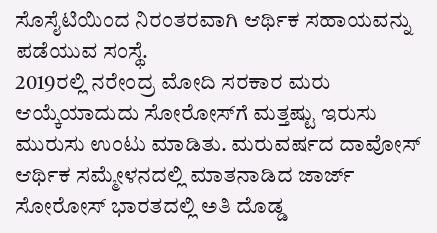ಸೊಸೈಟಿಯಿಂದ ನಿರಂತರವಾಗಿ ಆರ್ಥಿಕ ಸಹಾಯವನ್ನು ಪಡೆಯುವ ಸಂಸ್ಥೆ.
2019ರಲ್ಲಿ ನರೇಂದ್ರ ಮೋದಿ ಸರಕಾರ ಮರು ಆಯ್ಕೆಯಾದುದು ಸೋರೋಸ್‌ಗೆ ಮತ್ತಷ್ಟು ಇರುಸು ಮುರುಸು ಉಂಟು ಮಾಡಿತು. ಮರುವರ್ಷದ ದಾವೋಸ್ ಆರ್ಥಿಕ ಸಮ್ಮೇಳನದಲ್ಲಿ ಮಾತನಾಡಿದ ಜಾರ್ಜ್ ಸೋರೋಸ್ ಭಾರತದಲ್ಲಿ ಅತಿ ದೊಡ್ಡ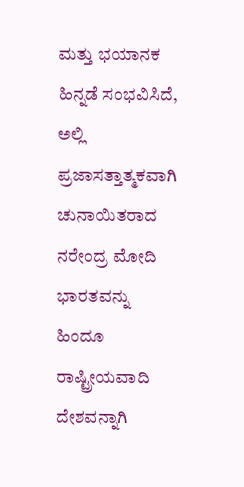ಮತ್ತು ಭಯಾನಕ ಹಿನ್ನಡೆ ಸಂಭವಿಸಿದೆ, ಅಲ್ಲಿ ಪ್ರಜಾಸತ್ತಾತ್ಮಕವಾಗಿ ಚುನಾಯಿತರಾದ ನರೇಂದ್ರ ಮೋದಿ ಭಾರತವನ್ನು ಹಿಂದೂ ರಾಷ್ಟ್ರೀಯವಾದಿ ದೇಶವನ್ನಾಗಿ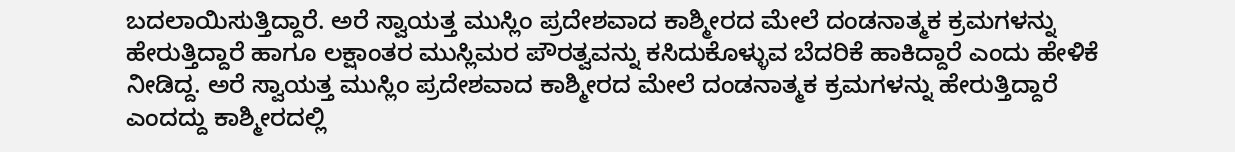ಬದಲಾಯಿಸುತ್ತಿದ್ದಾರೆ. ಅರೆ ಸ್ವಾಯತ್ತ ಮುಸ್ಲಿಂ ಪ್ರದೇಶವಾದ ಕಾಶ್ಮೀರದ ಮೇಲೆ ದಂಡನಾತ್ಮಕ ಕ್ರಮಗಳನ್ನು ಹೇರುತ್ತಿದ್ದಾರೆ ಹಾಗೂ ಲಕ್ಷಾಂತರ ಮುಸ್ಲಿಮರ ಪೌರತ್ವವನ್ನು ಕಸಿದುಕೊಳ್ಳುವ ಬೆದರಿಕೆ ಹಾಕಿದ್ದಾರೆ ಎಂದು ಹೇಳಿಕೆ ನೀಡಿದ್ದ. ಅರೆ ಸ್ವಾಯತ್ತ ಮುಸ್ಲಿಂ ಪ್ರದೇಶವಾದ ಕಾಶ್ಮೀರದ ಮೇಲೆ ದಂಡನಾತ್ಮಕ ಕ್ರಮಗಳನ್ನು ಹೇರುತ್ತಿದ್ದಾರೆ ಎಂದದ್ದು ಕಾಶ್ಮೀರದಲ್ಲಿ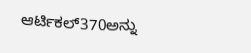ಆರ್ಟಿಕಲ್370ಅನ್ನು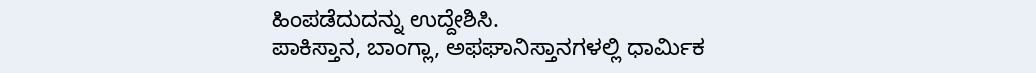ಹಿಂಪಡೆದುದನ್ನು ಉದ್ದೇಶಿಸಿ.
ಪಾಕಿಸ್ತಾನ, ಬಾಂಗ್ಲಾ, ಅಫಘಾನಿಸ್ತಾನಗಳಲ್ಲಿ ಧಾರ್ಮಿಕ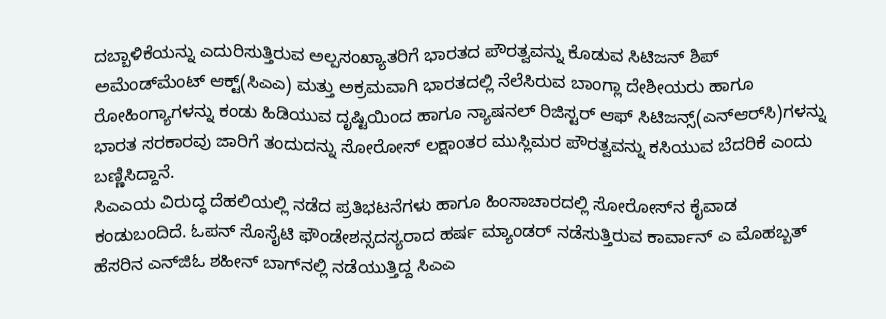ದಬ್ಬಾಳಿಕೆಯನ್ನು ಎದುರಿಸುತ್ತಿರುವ ಅಲ್ಪಸಂಖ್ಯಾತರಿಗೆ ಭಾರತದ ಪೌರತ್ವವನ್ನು ಕೊಡುವ ಸಿಟಿಜನ್‌ ಶಿಪ್ ಅಮೆಂಡ್‌ಮೆಂಟ್ ಆಕ್ಟ್(ಸಿಎಎ) ಮತ್ತು ಅಕ್ರಮವಾಗಿ ಭಾರತದಲ್ಲಿ ನೆಲೆಸಿರುವ ಬಾಂಗ್ಲಾ ದೇಶೀಯರು ಹಾಗೂ ರೋಹಿಂಗ್ಯಾಗಳನ್ನು ಕಂಡು ಹಿಡಿಯುವ ದೃಷ್ಟಿಯಿಂದ ಹಾಗೂ ನ್ಯಾಷನಲ್ ರಿಜಿಸ್ಟರ್ ಆಫ್ ಸಿಟಿಜನ್ಸ್(ಎನ್‌ಆರ್‌ಸಿ)ಗಳನ್ನು ಭಾರತ ಸರಕಾರವು ಜಾರಿಗೆ ತಂದುದನ್ನು ಸೋರೋಸ್ ಲಕ್ಷಾಂತರ ಮುಸ್ಲಿಮರ ಪೌರತ್ವವನ್ನು ಕಸಿಯುವ ಬೆದರಿಕೆ ಎಂದು ಬಣ್ಣಿಸಿದ್ದಾನೆ.
ಸಿಎಎಯ ವಿರುದ್ಧ ದೆಹಲಿಯಲ್ಲಿ ನಡೆದ ಪ್ರತಿಭಟನೆಗಳು ಹಾಗೂ ಹಿಂಸಾಚಾರದಲ್ಲಿ ಸೋರೋಸ್‌ನ ಕೈವಾಡ ಕಂಡುಬಂದಿದೆ. ಓಪನ್ ಸೊಸೈಟಿ ಫೌಂಡೇಶನ್ಸದಸ್ಯರಾದ ಹರ್ಷ ಮ್ಯಾಂಡರ್ ನಡೆಸುತ್ತಿರುವ ಕಾರ್ವಾನ್ ಎ ಮೊಹಬ್ಬತ್ ಹೆಸರಿನ ಎನ್‌ಜಿಓ ಶಹೀನ್ ಬಾಗ್‌ನಲ್ಲಿ ನಡೆಯುತ್ತಿದ್ದ ಸಿಎಎ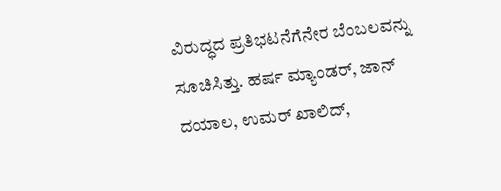ವಿರುದ್ಧದ ಪ್ರತಿಭಟನೆಗೆನೇರ ಬೆಂಬಲವನ್ನು ಸೂಚಿಸಿತ್ತು. ಹರ್ಷ ಮ್ಯಾಂಡರ್, ಜಾನ್ ದಯಾಲ, ಉಮರ್ ಖಾಲಿದ್,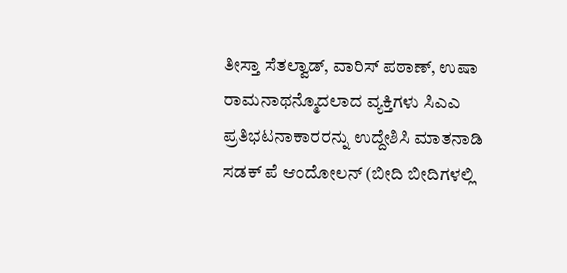ತೀಸ್ತಾ ಸೆತಲ್ವಾಡ್, ವಾರಿಸ್ ಪಠಾಣ್, ಉಷಾ ರಾಮನಾಥನ್ಮೊದಲಾದ ವ್ಯಕ್ತಿಗಳು ಸಿಎಎ ಪ್ರತಿಭಟನಾಕಾರರನ್ನು ಉದ್ದೇಶಿಸಿ ಮಾತನಾಡಿ ಸಡಕ್ ಪೆ ಆಂದೋಲನ್ (ಬೀದಿ ಬೀದಿಗಳಲ್ಲಿ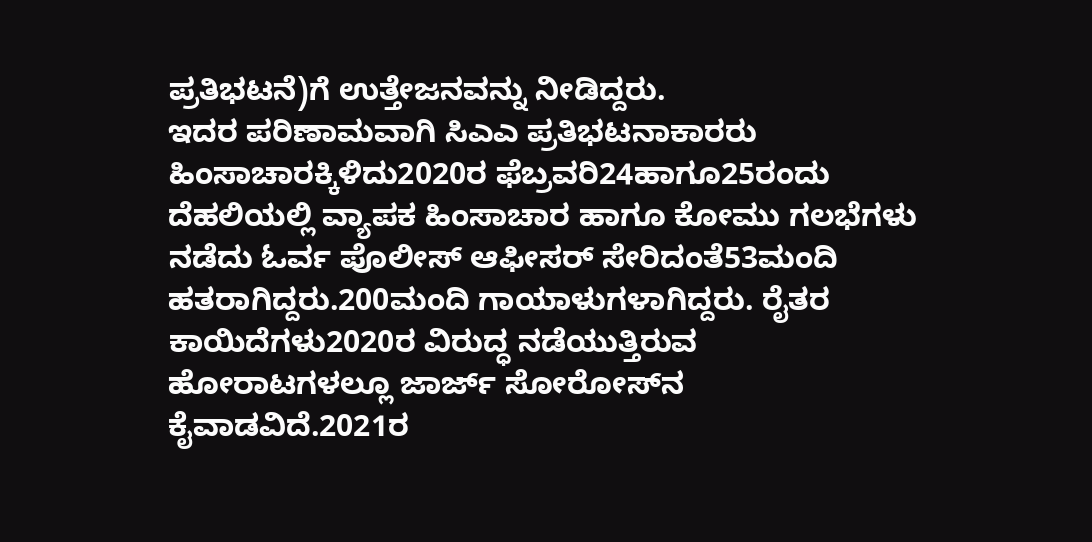ಪ್ರತಿಭಟನೆ)ಗೆ ಉತ್ತೇಜನವನ್ನು ನೀಡಿದ್ದರು.
ಇದರ ಪರಿಣಾಮವಾಗಿ ಸಿಎಎ ಪ್ರತಿಭಟನಾಕಾರರು ಹಿಂಸಾಚಾರಕ್ಕಿಳಿದು2020ರ ಫೆಬ್ರವರಿ24ಹಾಗೂ25ರಂದು ದೆಹಲಿಯಲ್ಲಿ ವ್ಯಾಪಕ ಹಿಂಸಾಚಾರ ಹಾಗೂ ಕೋಮು ಗಲಭೆಗಳು ನಡೆದು ಓರ್ವ ಪೊಲೀಸ್ ಆಫೀಸರ್ ಸೇರಿದಂತೆ53ಮಂದಿ ಹತರಾಗಿದ್ದರು.200ಮಂದಿ ಗಾಯಾಳುಗಳಾಗಿದ್ದರು. ರೈತರ ಕಾಯಿದೆಗಳು2020ರ ವಿರುದ್ಧ ನಡೆಯುತ್ತಿರುವ ಹೋರಾಟಗಳಲ್ಲೂ ಜಾರ್ಜ್ ಸೋರೋಸ್‌ನ ಕೈವಾಡವಿದೆ.2021ರ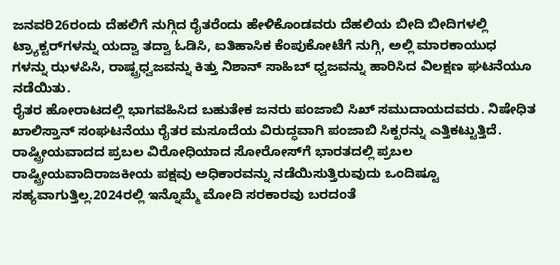ಜನವರಿ26ರಂದು ದೆಹಲಿಗೆ ನುಗ್ಗಿದ ರೈತರೆಂದು ಹೇಳಿಕೊಂಡವರು ದೆಹಲಿಯ ಬೀದಿ ಬೀದಿಗಳಲ್ಲಿ ಟ್ರ್ಯಾಕ್ಟರ್‌ಗಳನ್ನು ಯದ್ವಾ ತದ್ವಾ ಓಡಿಸಿ, ಐತಿಹಾಸಿಕ ಕೆಂಪುಕೋಟೆಗೆ ನುಗ್ಗಿ, ಅಲ್ಲಿ ಮಾರಕಾಯುಧ ಗಳನ್ನು ಝಳಪಿಸಿ, ರಾಷ್ಟ್ರಧ್ವಜವನ್ನು ಕಿತ್ತು ನಿಶಾನ್ ಸಾಹಿಬ್ ಧ್ವಜವನ್ನು ಹಾರಿಸಿದ ವಿಲಕ್ಷಣ ಘಟನೆಯೂ ನಡೆಯಿತು.
ರೈತರ ಹೋರಾಟದಲ್ಲಿ ಭಾಗವಹಿಸಿದ ಬಹುತೇಕ ಜನರು ಪಂಜಾಬಿ ಸಿಖ್ ಸಮುದಾಯದವರು. ನಿಷೇಧಿತ ಖಾಲಿಸ್ತಾನ್ ಸಂಘಟನೆಯು ರೈತರ ಮಸೂದೆಯ ವಿರುದ್ಧವಾಗಿ ಪಂಜಾಬಿ ಸಿಕ್ಖರನ್ನು ಎತ್ತಿಕಟ್ಟುತ್ತಿದೆ. ರಾಷ್ಟ್ರೀಯವಾದದ ಪ್ರಬಲ ವಿರೋಧಿಯಾದ ಸೋರೋಸ್‌ಗೆ ಭಾರತದಲ್ಲಿ ಪ್ರಬಲ ರಾಷ್ಟ್ರೀಯವಾದಿರಾಜಕೀಯ ಪಕ್ಷವು ಅಧಿಕಾರವನ್ನು ನಡೆಯಿಸುತ್ತಿರುವುದು ಒಂದಿಷ್ಟೂ ಸಹ್ಯವಾಗುತ್ತಿಲ್ಲ.2024ರಲ್ಲಿ ಇನ್ನೊಮ್ಮೆ ಮೋದಿ ಸರಕಾರವು ಬರದಂತೆ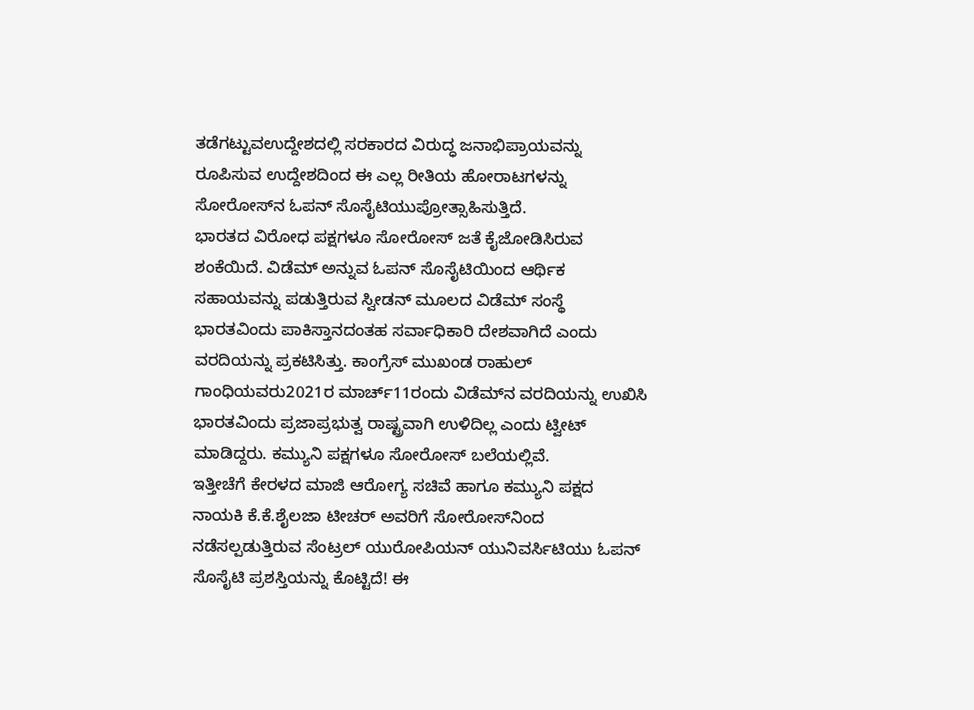ತಡೆಗಟ್ಟುವಉದ್ದೇಶದಲ್ಲಿ ಸರಕಾರದ ವಿರುದ್ಧ ಜನಾಭಿಪ್ರಾಯವನ್ನು ರೂಪಿಸುವ ಉದ್ದೇಶದಿಂದ ಈ ಎಲ್ಲ ರೀತಿಯ ಹೋರಾಟಗಳನ್ನು ಸೋರೋಸ್‌ನ ಓಪನ್ ಸೊಸೈಟಿಯುಪ್ರೋತ್ಸಾಹಿಸುತ್ತಿದೆ.
ಭಾರತದ ವಿರೋಧ ಪಕ್ಷಗಳೂ ಸೋರೋಸ್ ಜತೆ ಕೈಜೋಡಿಸಿರುವ ಶಂಕೆಯಿದೆ. ವಿಡೆಮ್ ಅನ್ನುವ ಓಪನ್ ಸೊಸೈಟಿಯಿಂದ ಆರ್ಥಿಕ ಸಹಾಯವನ್ನು ಪಡುತ್ತಿರುವ ಸ್ವೀಡನ್ ಮೂಲದ ವಿಡೆಮ್ ಸಂಸ್ಥೆ ಭಾರತವಿಂದು ಪಾಕಿಸ್ತಾನದಂತಹ ಸರ್ವಾಧಿಕಾರಿ ದೇಶವಾಗಿದೆ ಎಂದು ವರದಿಯನ್ನು ಪ್ರಕಟಿಸಿತ್ತು. ಕಾಂಗ್ರೆಸ್ ಮುಖಂಡ ರಾಹುಲ್ ಗಾಂಧಿಯವರು2021ರ ಮಾರ್ಚ್11ರಂದು ವಿಡೆಮ್‌ನ ವರದಿಯನ್ನು ಉಖಿಸಿ ಭಾರತವಿಂದು ಪ್ರಜಾಪ್ರಭುತ್ವ ರಾಷ್ಟ್ರವಾಗಿ ಉಳಿದಿಲ್ಲ ಎಂದು ಟ್ವೀಟ್ ಮಾಡಿದ್ದರು. ಕಮ್ಯುನಿ ಪಕ್ಷಗಳೂ ಸೋರೋಸ್ ಬಲೆಯಲ್ಲಿವೆ.
ಇತ್ತೀಚೆಗೆ ಕೇರಳದ ಮಾಜಿ ಆರೋಗ್ಯ ಸಚಿವೆ ಹಾಗೂ ಕಮ್ಯುನಿ ಪಕ್ಷದ ನಾಯಕಿ ಕೆ.ಕೆ.ಶೈಲಜಾ ಟೀಚರ್ ಅವರಿಗೆ ಸೋರೋಸ್‌ನಿಂದ ನಡೆಸಲ್ಪಡುತ್ತಿರುವ ಸೆಂಟ್ರಲ್ ಯುರೋಪಿಯನ್ ಯುನಿವರ್ಸಿಟಿಯು ಓಪನ್ ಸೊಸೈಟಿ ಪ್ರಶಸ್ತಿಯನ್ನು ಕೊಟ್ಟಿದೆ! ಈ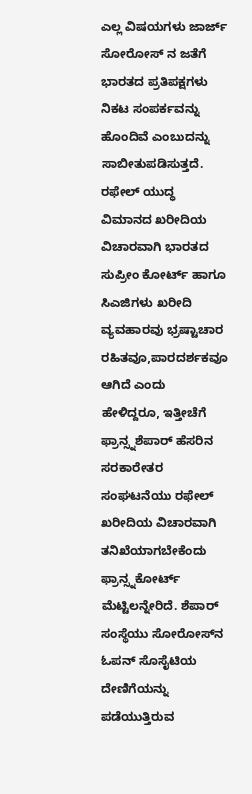ಎಲ್ಲ ವಿಷಯಗಳು ಜಾರ್ಜ್ ಸೋರೋಸ್ ನ ಜತೆಗೆ ಭಾರತದ ಪ್ರತಿಪಕ್ಷಗಳು ನಿಕಟ ಸಂಪರ್ಕವನ್ನು ಹೊಂದಿವೆ ಎಂಬುದನ್ನು ಸಾಬೀತುಪಡಿಸುತ್ತದೆ.
ರಫೇಲ್ ಯುದ್ಧ ವಿಮಾನದ ಖರೀದಿಯ ವಿಚಾರವಾಗಿ ಭಾರತದ ಸುಪ್ರೀಂ ಕೋರ್ಟ್ ಹಾಗೂ ಸಿಎಜಿಗಳು ಖರೀದಿ ವ್ಯವಹಾರವು ಭ್ರಷ್ಟಾಚಾರ ರಹಿತವೂ,ಪಾರದರ್ಶಕವೂ ಆಗಿದೆ ಎಂದು ಹೇಳಿದ್ದರೂ, ಇತ್ತೀಚೆಗೆ ಫ್ರಾನ್ಸ್ನಶೆಪಾರ್ ಹೆಸರಿನ ಸರಕಾರೇತರ ಸಂಘಟನೆಯು ರಫೇಲ್ ಖರೀದಿಯ ವಿಚಾರವಾಗಿ ತನಿಖೆಯಾಗಬೇಕೆಂದು ಫ್ರಾನ್ಸ್ನಕೋರ್ಟ್ ಮೆಟ್ಟಿಲನ್ನೇರಿದೆ. ಶೆಪಾರ್ ಸಂಸ್ಥೆಯು ಸೋರೋಸ್‌ನ ಓಪನ್ ಸೊಸೈಟಿಯ ದೇಣಿಗೆಯನ್ನು ಪಡೆಯುತ್ತಿರುವ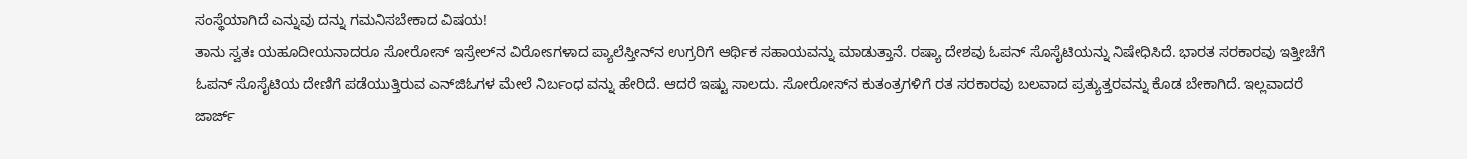ಸಂಸ್ಥೆಯಾಗಿದೆ ಎನ್ನುವು ದನ್ನು ಗಮನಿಸಬೇಕಾದ ವಿಷಯ!
ತಾನು ಸ್ವತಃ ಯಹೂದೀಯನಾದರೂ ಸೋರೋಸ್ ಇಸ್ರೇಲ್‌ನ ವಿರೋಽಗಳಾದ ಪ್ಯಾಲೆಸ್ತೀನ್‌ನ ಉಗ್ರರಿಗೆ ಆರ್ಥಿಕ ಸಹಾಯವನ್ನು ಮಾಡುತ್ತಾನೆ. ರಷ್ಯಾ ದೇಶವು ಓಪನ್ ಸೊಸೈಟಿಯನ್ನು ನಿಷೇಧಿಸಿದೆ. ಭಾರತ ಸರಕಾರವು ಇತ್ತೀಚೆಗೆ ಓಪನ್ ಸೊಸೈಟಿಯ ದೇಣಿಗೆ ಪಡೆಯುತ್ತಿರುವ ಎನ್‌ಜಿಓಗಳ ಮೇಲೆ ನಿರ್ಬಂಧ ವನ್ನು ಹೇರಿದೆ. ಆದರೆ ಇಷ್ಟು ಸಾಲದು. ಸೋರೋಸ್‌ನ ಕುತಂತ್ರಗಳಿಗೆ ರತ ಸರಕಾರವು ಬಲವಾದ ಪ್ರತ್ಯುತ್ತರವನ್ನು ಕೊಡ ಬೇಕಾಗಿದೆ. ಇಲ್ಲವಾದರೆ ಜಾರ್ಜ್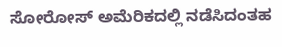ಸೋರೋಸ್ ಅಮೆರಿಕದಲ್ಲಿ ನಡೆಸಿದಂತಹ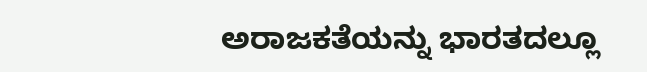ಅರಾಜಕತೆಯನ್ನು ಭಾರತದಲ್ಲೂ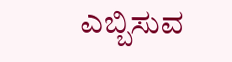ಎಬ್ಬಿಸುವ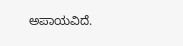ಅಪಾಯವಿದೆ.